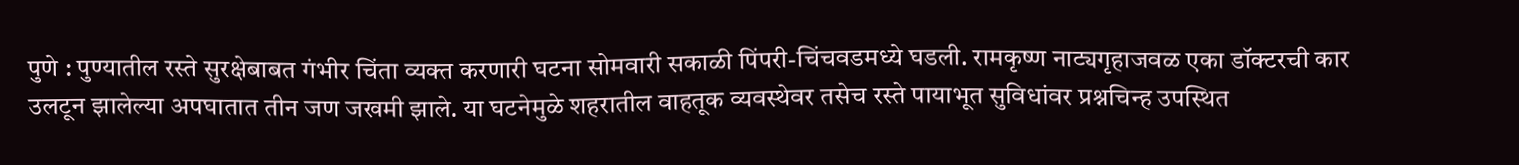पुणे : पुण्यातील रस्ते सुरक्षेबाबत गंभीर चिंता व्यक्त करणारी घटना सोमवारी सकाळी पिंपरी-चिंचवडमध्ये घडली. रामकृष्ण नाट्यगृहाजवळ एका डॉक्टरची कार उलटून झालेल्या अपघातात तीन जण जखमी झाले. या घटनेमुळे शहरातील वाहतूक व्यवस्थेवर तसेच रस्ते पायाभूत सुविधांवर प्रश्नचिन्ह उपस्थित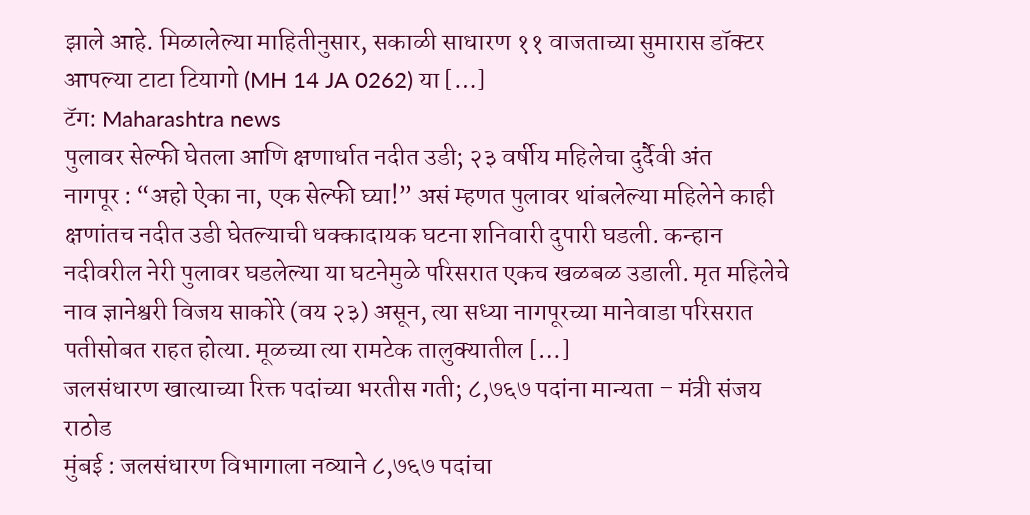झाले आहे. मिळालेल्या माहितीनुसार, सकाळी साधारण ११ वाजताच्या सुमारास डॉक्टर आपल्या टाटा टियागो (MH 14 JA 0262) या […]
टॅग: Maharashtra news
पुलावर सेल्फी घेतला आणि क्षणार्धात नदीत उडी; २३ वर्षीय महिलेचा दुर्दैवी अंत
नागपूर : “अहो ऐका ना, एक सेल्फी घ्या!” असं म्हणत पुलावर थांबलेल्या महिलेने काही क्षणांतच नदीत उडी घेतल्याची धक्कादायक घटना शनिवारी दुपारी घडली. कन्हान नदीवरील नेरी पुलावर घडलेल्या या घटनेमुळे परिसरात एकच खळबळ उडाली. मृत महिलेचे नाव ज्ञानेश्वरी विजय साकोरे (वय २३) असून, त्या सध्या नागपूरच्या मानेवाडा परिसरात पतीसोबत राहत होत्या. मूळच्या त्या रामटेक तालुक्यातील […]
जलसंधारण खात्याच्या रिक्त पदांच्या भरतीस गती; ८,७६७ पदांना मान्यता – मंत्री संजय राठोड
मुंबई : जलसंधारण विभागाला नव्याने ८,७६७ पदांचा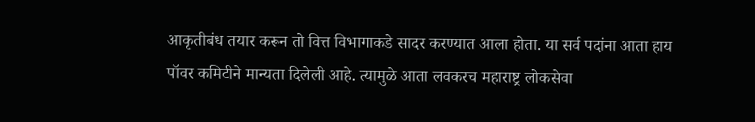आकृतीबंध तयार करून तो वित्त विभागाकडे सादर करण्यात आला होता. या सर्व पदांना आता हाय पॉवर कमिटीने मान्यता दिलेली आहे. त्यामुळे आता लवकरच महाराष्ट्र लोकसेवा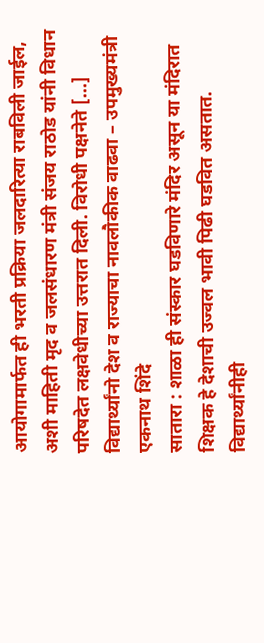आयोगामार्फत ही भरती प्रक्रिया जलदारित्या राबविली जाईल, अशी माहिती मृद व जलसंधारण मंत्री संजय राठोड यांनी विधान परिषदेत लक्षवेधीच्या उत्तरात दिली. विरोधी पक्षनेते […]
विद्यार्थ्यांनो देश व राज्याचा नावलौकीक वाढवा – उपमुख्यमंत्री एकनाथ शिंदे
सातारा : शाळा ही संस्कार घडविणारे मंदिर असून या मंदिरात शिक्षक हे देशाची उज्वल भावी पिढी घडवित असतात. विद्यार्थ्यांनीही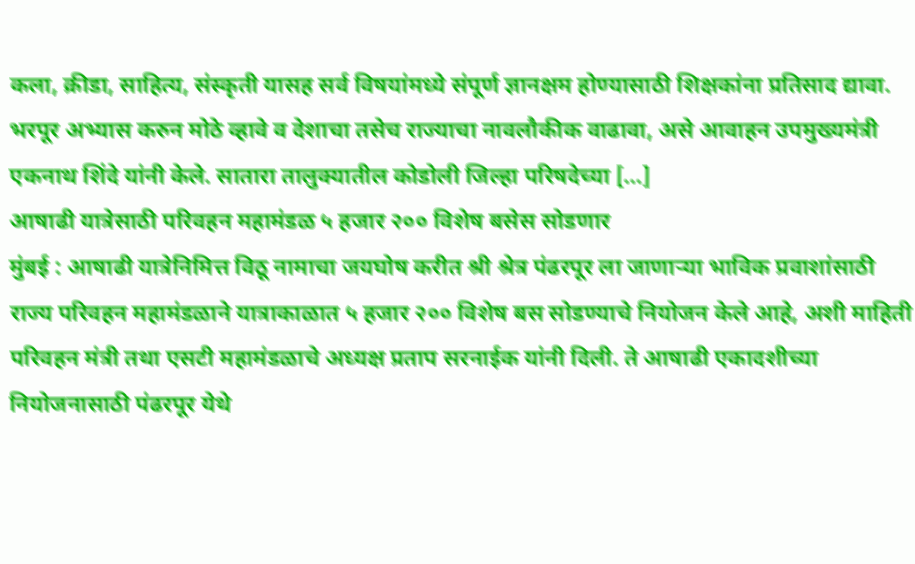कला, क्रीडा, साहित्य, संस्कृती यासह सर्व विषयांमध्ये संपूर्ण ज्ञानक्षम होण्यासाठी शिक्षकांना प्रतिसाद द्यावा. भरपूर अभ्यास करुन मोठे व्हावे व देशाचा तसेच राज्याचा नावलौकीक वाढावा, असे आवाहन उपमुख्यमंत्री एकनाथ शिंदे यांनी केले. सातारा तालुक्यातील कोडोली जिल्हा परिषदेच्या […]
आषाढी यात्रेसाठी परिवहन महामंडळ ५ हजार २०० विशेष बसेस सोडणार
मुंबई : आषाढी यात्रेनिमित्त विठू नामाचा जयघोष करीत श्री श्रेत्र पंढरपूर ला जाणाऱ्या भाविक प्रवाशांसाठी राज्य परिवहन महामंडळाने यात्राकाळात ५ हजार २०० विशेष बस सोडण्याचे नियोजन केले आहे, अशी माहिती परिवहन मंत्री तथा एसटी महामंडळाचे अध्यक्ष प्रताप सरनाईक यांनी दिली. ते आषाढी एकादशीच्या नियोजनासाठी पंढरपूर येथे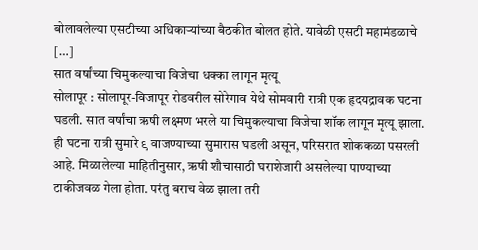बोलावलेल्या एसटीच्या अधिकाऱ्यांच्या बैठकीत बोलत होते. यावेळी एसटी महामंडळाचे […]
सात वर्षांच्या चिमुकल्याचा विजेचा धक्का लागून मृत्यू
सोलापूर : सोलापूर-विजापूर रोडवरील सोरेगाव येथे सोमवारी रात्री एक हृदयद्रावक घटना घडली. सात वर्षांचा ऋषी लक्ष्मण भरले या चिमुकल्याचा विजेचा शॉक लागून मृत्यू झाला. ही घटना रात्री सुमारे ९ वाजण्याच्या सुमारास घडली असून, परिसरात शोककळा पसरली आहे. मिळालेल्या माहितीनुसार, ऋषी शौचासाठी घराशेजारी असलेल्या पाण्याच्या टाकीजवळ गेला होता. परंतु बराच वेळ झाला तरी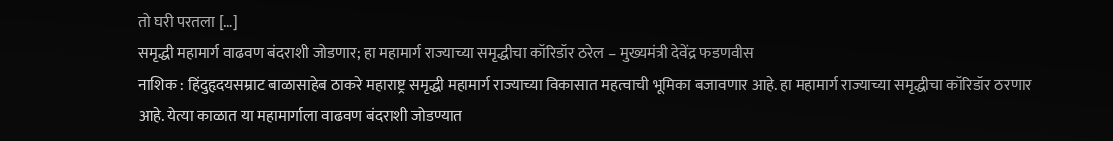तो घरी परतला […]
समृद्धी महामार्ग वाढवण बंदराशी जोडणार; हा महामार्ग राज्याच्या समृद्धीचा कॉरिडॉर ठरेल – मुख्यमंत्री देवेंद्र फडणवीस
नाशिक : हिंदुहृदयसम्राट बाळासाहेब ठाकरे महाराष्ट्र समृद्धी महामार्ग राज्याच्या विकासात महत्वाची भूमिका बजावणार आहे. हा महामार्ग राज्याच्या समृद्धीचा कॉरिडॉर ठरणार आहे. येत्या काळात या महामार्गाला वाढवण बंदराशी जोडण्यात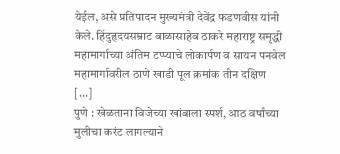येईल, असे प्रतिपादन मुख्यमंत्री देवेंद्र फडणवीस यांनी केले. हिंदुहृदयसम्राट बाळासाहेब ठाकरे महाराष्ट्र समृद्धी महामार्गाच्या अंतिम टप्प्याचे लोकार्पण व सायन पनवेल महामार्गावरील ठाणे खाडी पूल क्रमांक तीन दक्षिण […]
पुणे : खेळताना विजेच्या खांबाला स्पर्श, आठ वर्षांच्या मुलीचा करंट लागल्याने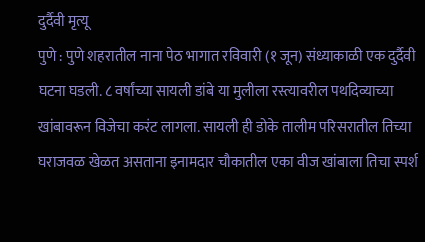दुर्दैवी मृत्यू
पुणे : पुणे शहरातील नाना पेठ भागात रविवारी (१ जून) संध्याकाळी एक दुर्दैवी घटना घडली. ८ वर्षांच्या सायली डांबे या मुलीला रस्त्यावरील पथदिव्याच्या खांबावरून विजेचा करंट लागला. सायली ही डोके तालीम परिसरातील तिच्या घराजवळ खेळत असताना इनामदार चौकातील एका वीज खांबाला तिचा स्पर्श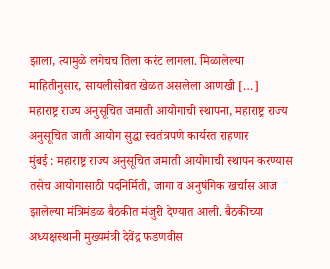झाला, त्यामुळे लगेचच तिला करंट लागला. मिळालेल्या माहितीनुसार, सायलीसोबत खेळत असलेला आणखी […]
महाराष्ट्र राज्य अनुसूचित जमाती आयोगाची स्थापना, महाराष्ट्र राज्य अनुसूचित जाती आयोग सुद्धा स्वतंत्रपणे कार्यरत राहणार
मुंबई : महाराष्ट्र राज्य अनुसूचित जमाती आयोगाची स्थापन करण्यास तसेच आयोगासाठी पदनिर्मिती, जागा व अनुषंगिक खर्चास आज झालेल्या मंत्रिमंडळ बैठकीत मंजुरी देण्यात आली. बैठकीच्या अध्यक्षस्थानी मुख्यमंत्री देवेंद्र फडणवीस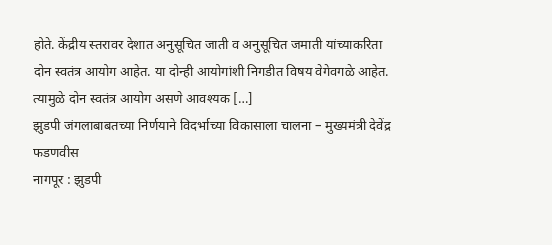होते. केंद्रीय स्तरावर देशात अनुसूचित जाती व अनुसूचित जमाती यांच्याकरिता दोन स्वतंत्र आयोग आहेत. या दोन्ही आयोगांशी निगडीत विषय वेगेवगळे आहेत. त्यामुळे दोन स्वतंत्र आयोग असणे आवश्यक […]
झुडपी जंगलाबाबतच्या निर्णयाने विदर्भाच्या विकासाला चालना – मुख्यमंत्री देवेंद्र फडणवीस
नागपूर : झुडपी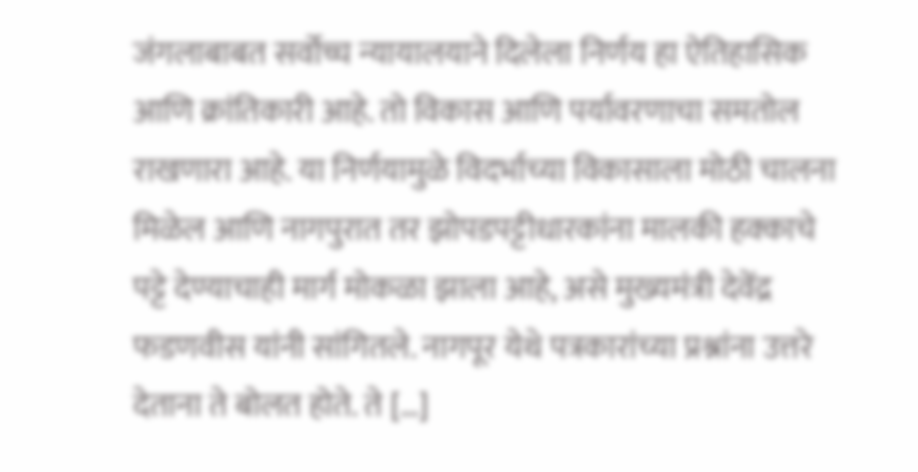जंगलाबाबत सर्वोच्च न्यायालयाने दिलेला निर्णय हा ऐतिहासिक आणि क्रांतिकारी आहे. तो विकास आणि पर्यावरणाचा समतोल राखणारा आहे. या निर्णयामुळे विदर्भाच्या विकासाला मोठी चालना मिळेल आणि नागपुरात तर झोपडपट्टीधारकांना मालकी हक्काचे पट्टे देण्याचाही मार्ग मोकळा झाला आहे, असे मुख्यमंत्री देवेंद्र फडणवीस यांनी सांगितले. नागपूर येथे पत्रकारांच्या प्रश्नांना उत्तरे देताना ते बोलत होते. ते […]